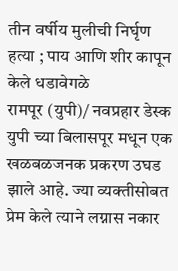तीन वर्षीय मुलीची निर्घृण हत्या ; पाय आणि शीर कापून केले धडावेगळे
रामपूर (युपी)/ नवप्रहार डेस्क
युपी च्या बिलासपूर मधून एक खळबळजनक प्रकरण उघड झाले आहे. ज्या व्यक्तीसोबत प्रेम केले त्याने लग्नास नकार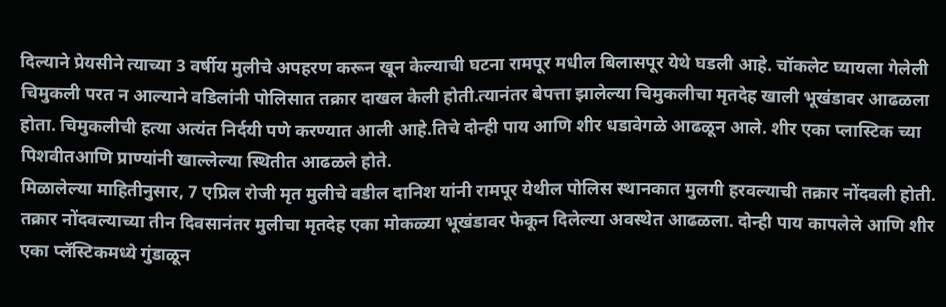दिल्याने प्रेयसीने त्याच्या 3 वर्षीय मुलीचे अपहरण करून खून केल्याची घटना रामपूर मधील बिलासपूर येथे घडली आहे. चॉकलेट घ्यायला गेलेली चिमुकली परत न आल्याने वडिलांनी पोलिसात तक्रार दाखल केली होती.त्यानंतर बेपत्ता झालेल्या चिमुकलीचा मृतदेह खाली भूखंडावर आढळला होता. चिमुकलीची हत्या अत्यंत निर्दयी पणे करण्यात आली आहे.तिचे दोन्ही पाय आणि शीर धडावेगळे आढळून आले. शीर एका प्लास्टिक च्या पिशवीतआणि प्राण्यांनी खाल्लेल्या स्थितीत आढळले होते.
मिळालेल्या माहितीनुसार, 7 एप्रिल रोजी मृत मुलीचे वडील दानिश यांनी रामपूर येथील पोलिस स्थानकात मुलगी हरवल्याची तक्रार नोंदवली होती. तक्रार नोंदवल्याच्या तीन दिवसानंतर मुलीचा मृतदेह एका मोकळ्या भूखंडावर फेकून दिलेल्या अवस्थेत आढळला. दोन्ही पाय कापलेले आणि शीर एका प्लॅस्टिकमध्ये गुंडाळून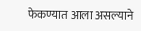फेकण्यात आला असल्याने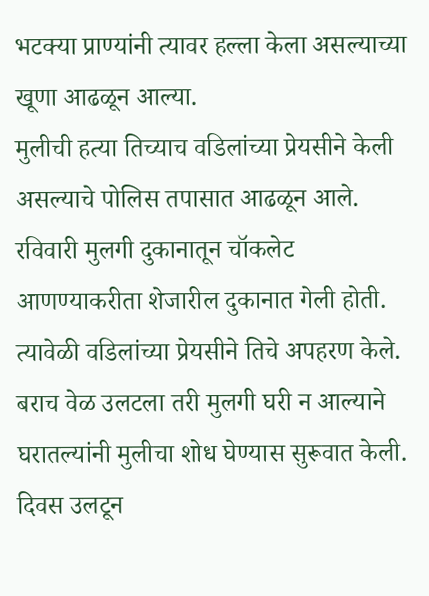भटक्या प्राण्यांनी त्यावर हल्ला केला असल्याच्या खूणा आढळून आल्या.
मुलीची हत्या तिच्याच वडिलांच्या प्रेयसीने केली असल्याचे पोलिस तपासात आढळून आले. रविवारी मुलगी दुकानातून चॉकलेट आणण्याकरीता शेजारील दुकानात गेली होती. त्यावेळी वडिलांच्या प्रेयसीने तिचे अपहरण केले. बराच वेळ उलटला तरी मुलगी घरी न आल्याने घरातल्यांनी मुलीचा शोध घेण्यास सुरूवात केली. दिवस उलटून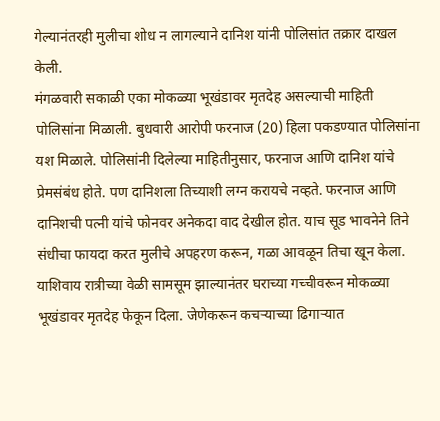गेल्यानंतरही मुलीचा शोध न लागल्याने दानिश यांनी पोलिसांत तक्रार दाखल केली.
मंगळवारी सकाळी एका मोकळ्या भूखंडावर मृतदेह असल्याची माहिती पोलिसांना मिळाली. बुधवारी आरोपी फरनाज (20) हिला पकडण्यात पोलिसांना यश मिळाले. पोलिसांनी दिलेल्या माहितीनुसार, फरनाज आणि दानिश यांचे प्रेमसंबंध होते. पण दानिशला तिच्याशी लग्न करायचे नव्हते. फरनाज आणि दानिशची पत्नी यांचे फोनवर अनेकदा वाद देखील होत. याच सूड भावनेने तिने संधीचा फायदा करत मुलीचे अपहरण करून, गळा आवळून तिचा खून केला. याशिवाय रात्रीच्या वेळी सामसूम झाल्यानंतर घराच्या गच्चीवरून मोकळ्या भूखंडावर मृतदेह फेकून दिला. जेणेकरून कचऱ्याच्या ढिगाऱ्यात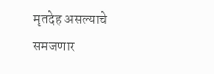मृतदेह असल्याचे समजणार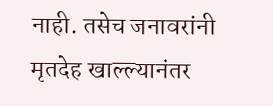नाही. तसेच जनावरांनी मृतदेह खाल्ल्यानंतर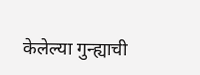केलेल्या गुन्ह्याची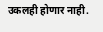उकलही होणार नाही.